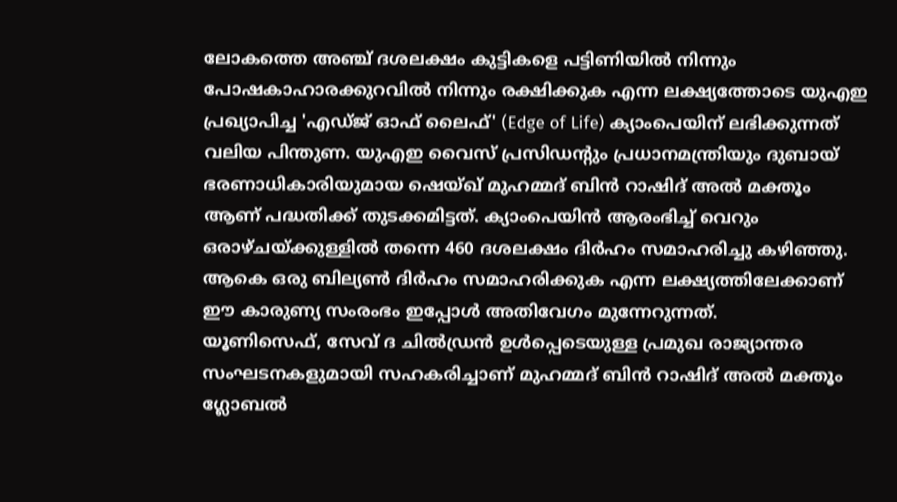ലോകത്തെ അഞ്ച് ദശലക്ഷം കുട്ടികളെ പട്ടിണിയിൽ നിന്നും പോഷകാഹാരക്കുറവിൽ നിന്നും രക്ഷിക്കുക എന്ന ലക്ഷ്യത്തോടെ യുഎഇ പ്രഖ്യാപിച്ച 'എഡ്ജ് ഓഫ് ലൈഫ്' (Edge of Life) ക്യാംപെയിന് ലഭിക്കുന്നത് വലിയ പിന്തുണ. യുഎഇ വൈസ് പ്രസിഡന്റും പ്രധാനമന്ത്രിയും ദുബായ് ഭരണാധികാരിയുമായ ഷെയ്ഖ് മുഹമ്മദ് ബിൻ റാഷിദ് അൽ മക്തൂം ആണ് പദ്ധതിക്ക് തുടക്കമിട്ടത്. ക്യാംപെയിൻ ആരംഭിച്ച് വെറും ഒരാഴ്ചയ്ക്കുള്ളിൽ തന്നെ 460 ദശലക്ഷം ദിർഹം സമാഹരിച്ചു കഴിഞ്ഞു. ആകെ ഒരു ബില്യൺ ദിർഹം സമാഹരിക്കുക എന്ന ലക്ഷ്യത്തിലേക്കാണ് ഈ കാരുണ്യ സംരംഭം ഇപ്പോൾ അതിവേഗം മുന്നേറുന്നത്.
യൂണിസെഫ്, സേവ് ദ ചിൽഡ്രൻ ഉൾപ്പെടെയുള്ള പ്രമുഖ രാജ്യാന്തര സംഘടനകളുമായി സഹകരിച്ചാണ് മുഹമ്മദ് ബിൻ റാഷിദ് അൽ മക്തൂം ഗ്ലോബൽ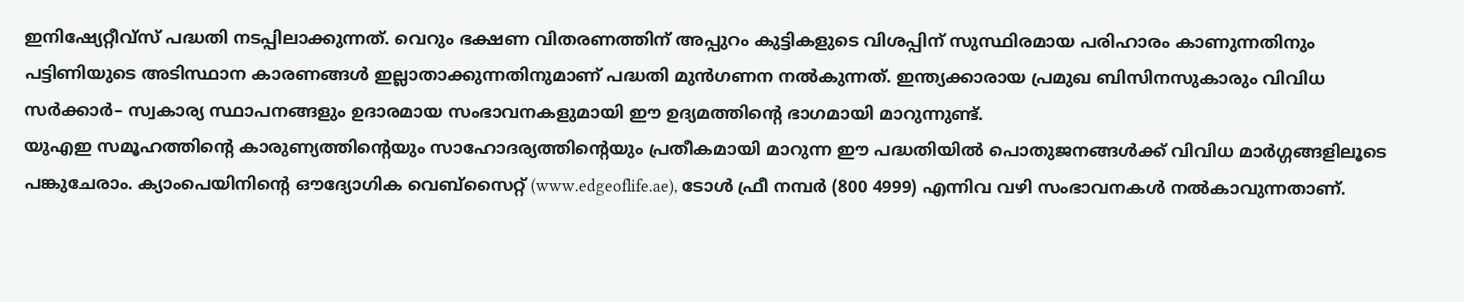ഇനിഷ്യേറ്റീവ്സ് പദ്ധതി നടപ്പിലാക്കുന്നത്. വെറും ഭക്ഷണ വിതരണത്തിന് അപ്പുറം കുട്ടികളുടെ വിശപ്പിന് സുസ്ഥിരമായ പരിഹാരം കാണുന്നതിനും പട്ടിണിയുടെ അടിസ്ഥാന കാരണങ്ങൾ ഇല്ലാതാക്കുന്നതിനുമാണ് പദ്ധതി മുൻഗണന നൽകുന്നത്. ഇന്ത്യക്കാരായ പ്രമുഖ ബിസിനസുകാരും വിവിധ സർക്കാർ– സ്വകാര്യ സ്ഥാപനങ്ങളും ഉദാരമായ സംഭാവനകളുമായി ഈ ഉദ്യമത്തിന്റെ ഭാഗമായി മാറുന്നുണ്ട്.
യുഎഇ സമൂഹത്തിന്റെ കാരുണ്യത്തിന്റെയും സാഹോദര്യത്തിന്റെയും പ്രതീകമായി മാറുന്ന ഈ പദ്ധതിയിൽ പൊതുജനങ്ങൾക്ക് വിവിധ മാർഗ്ഗങ്ങളിലൂടെ പങ്കുചേരാം. ക്യാംപെയിനിന്റെ ഔദ്യോഗിക വെബ്സൈറ്റ് (www.edgeoflife.ae), ടോൾ ഫ്രീ നമ്പർ (800 4999) എന്നിവ വഴി സംഭാവനകൾ നൽകാവുന്നതാണ്.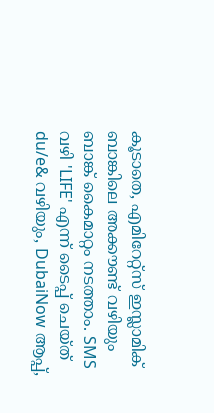കൂടാതെ, എമിറേറ്റ്സ് ഇസ്ലാമിക് ബാങ്കിലെ അക്കൗണ്ട് വഴിയും ബാങ്ക് കൈമാറ്റം നടത്താം. SMS വഴി 'LIFE' എന്ന് ടൈപ്പ് ചെയ്ത് du/e& വഴിയും, DubaiNow ആപ്പ്,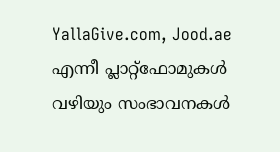YallaGive.com, Jood.ae എന്നീ പ്ലാറ്റ്ഫോമുകൾ വഴിയും സംഭാവനകൾ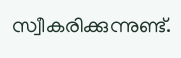സ്വീകരിക്കുന്നുണ്ട്.